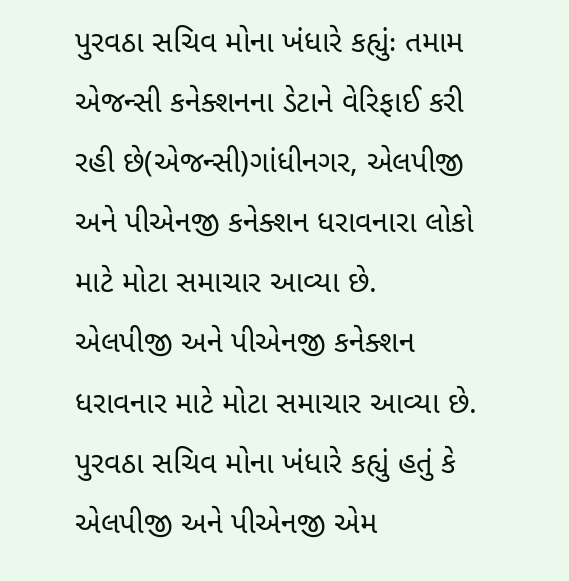પુરવઠા સચિવ મોના ખંધારે કહ્યુંઃ તમામ એજન્સી કનેક્શનના ડેટાને વેરિફાઈ કરી રહી છે(એજન્સી)ગાંધીનગર, એલપીજી અને પીએનજી કનેક્શન ધરાવનારા લોકો માટે મોટા સમાચાર આવ્યા છે. એલપીજી અને પીએનજી કનેક્શન ધરાવનાર માટે મોટા સમાચાર આવ્યા છે. પુરવઠા સચિવ મોના ખંધારે કહ્યું હતું કે એલપીજી અને પીએનજી એમ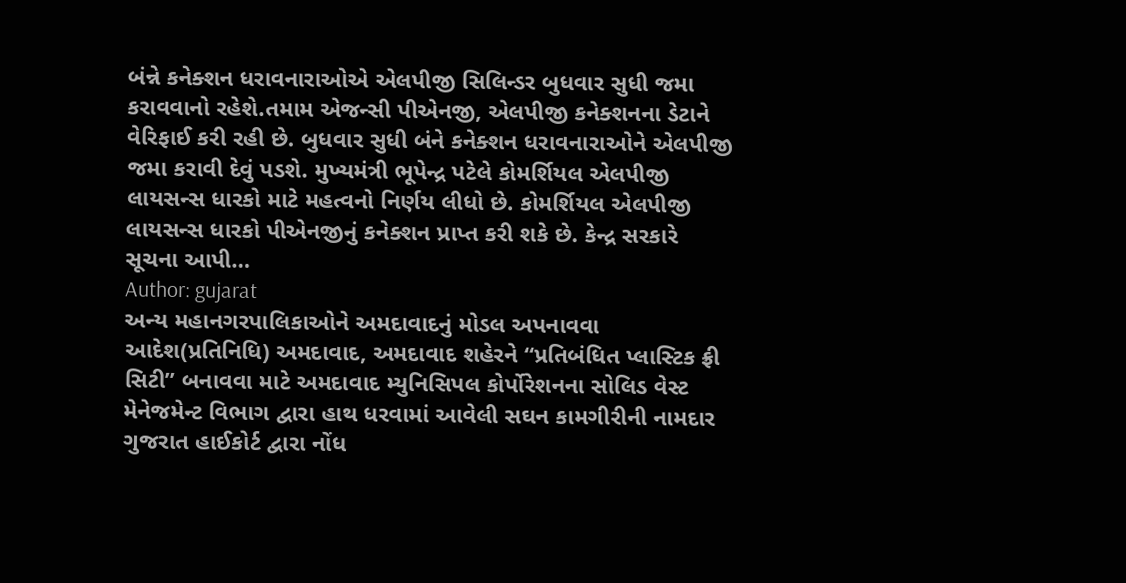બંન્ને કનેક્શન ધરાવનારાઓએ એલપીજી સિલિન્ડર બુધવાર સુધી જમા કરાવવાનો રહેશે.તમામ એજન્સી પીએનજી, એલપીજી કનેક્શનના ડેટાને વેરિફાઈ કરી રહી છે. બુધવાર સુધી બંને કનેક્શન ધરાવનારાઓને એલપીજી જમા કરાવી દેવું પડશે. મુખ્યમંત્રી ભૂપેન્દ્ર પટેલે કોમર્શિયલ એલપીજી લાયસન્સ ધારકો માટે મહત્વનો નિર્ણય લીધો છે. કોમર્શિયલ એલપીજી લાયસન્સ ધારકો પીએનજીનું કનેક્શન પ્રાપ્ત કરી શકે છે. કેન્દ્ર સરકારે સૂચના આપી…
Author: gujarat
અન્ય મહાનગરપાલિકાઓને અમદાવાદનું મોડલ અપનાવવા આદેશ(પ્રતિનિધિ) અમદાવાદ, અમદાવાદ શહેરને “પ્રતિબંધિત પ્લાસ્ટિક ફ્રી સિટી” બનાવવા માટે અમદાવાદ મ્યુનિસિપલ કોર્પોરેશનના સોલિડ વેસ્ટ મેનેજમેન્ટ વિભાગ દ્વારા હાથ ધરવામાં આવેલી સઘન કામગીરીની નામદાર ગુજરાત હાઈકોર્ટ દ્વારા નોંધ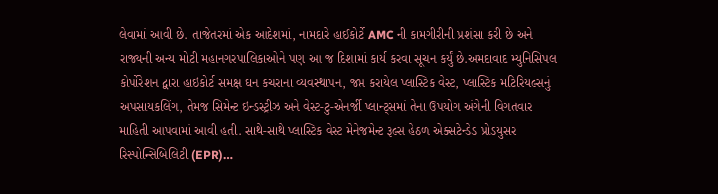લેવામાં આવી છે. તાજેતરમાં એક આદેશમાં, નામદારે હાઈકોર્ટે AMC ની કામગીરીની પ્રશંસા કરી છે અને રાજ્યની અન્ય મોટી મહાનગરપાલિકાઓને પણ આ જ દિશામાં કાર્ય કરવા સૂચન કર્યું છે.અમદાવાદ મ્યુનિસિપલ કોર્પોરેશન દ્વારા હાઇકોર્ટ સમક્ષ ઘન કચરાના વ્યવસ્થાપન, જપ્ત કરાયેલ પ્લાસ્ટિક વેસ્ટ, પ્લાસ્ટિક મટિરિયલ્સનું અપસાયકલિંગ, તેમજ સિમેન્ટ ઇન્ડસ્ટ્રીઝ અને વેસ્ટ-ટુ-એનર્જી પ્લાન્ટ્સમાં તેના ઉપયોગ અંગેની વિગતવાર માહિતી આપવામાં આવી હતી. સાથે-સાથે પ્લાસ્ટિક વેસ્ટ મેનેજમેન્ટ રૂલ્સ હેઠળ એક્સટેન્ડેડ પ્રોડયુસર રિસ્પોન્સિબિલિટી (EPR)…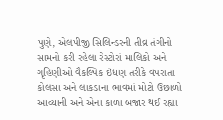પુણે, એલપીજી સિલિન્ડરની તીવ્ર તંગીનો સામનો કરી રહેલા રેસ્ટોરાં માલિકો અને ગૃહિણીઓ વૈકલ્પિક ઇંધણ તરીકે વપરાતા કોલસા અને લાકડાના ભાવમાં મોટો ઉછાળો આવ્યાની અને એના કાળા બજાર થઈ રહ્યા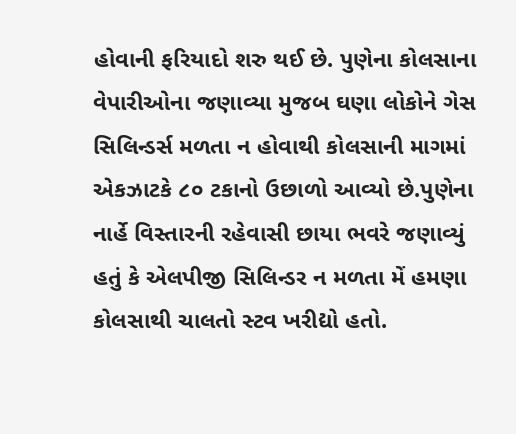હોવાની ફરિયાદો શરુ થઈ છે. પુણેના કોલસાના વેપારીઓના જણાવ્યા મુજબ ઘણા લોકોને ગેસ સિલિન્ડર્સ મળતા ન હોવાથી કોલસાની માગમાં એકઝાટકે ૮૦ ટકાનો ઉછાળો આવ્યો છે.પુણેના નાર્હે વિસ્તારની રહેવાસી છાયા ભવરે જણાવ્યું હતું કે એલપીજી સિલિન્ડર ન મળતા મેં હમણા કોલસાથી ચાલતો સ્ટવ ખરીદ્યો હતો.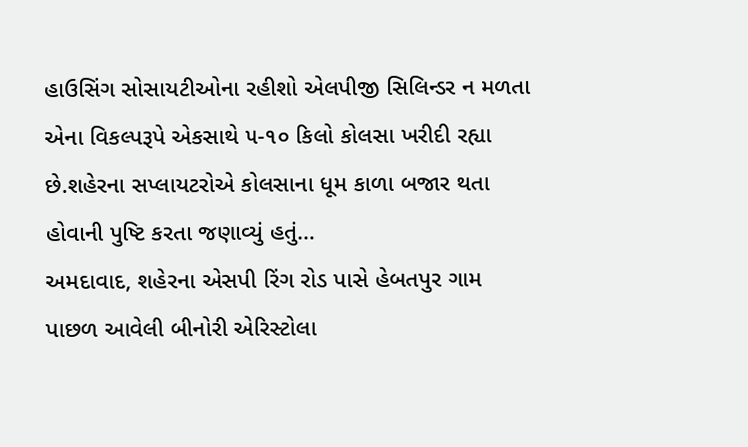હાઉસિંગ સોસાયટીઓના રહીશો એલપીજી સિલિન્ડર ન મળતા એના વિકલ્પરૂપે એકસાથે ૫-૧૦ કિલો કોલસા ખરીદી રહ્યા છે.શહેરના સપ્લાયટરોએ કોલસાના ધૂમ કાળા બજાર થતા હોવાની પુષ્ટિ કરતા જણાવ્યું હતું…
અમદાવાદ, શહેરના એસપી રિંગ રોડ પાસે હેબતપુર ગામ પાછળ આવેલી બીનોરી એરિસ્ટોલા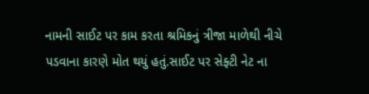નામની સાઈટ પર કામ કરતા શ્રમિકનું ત્રીજા માળેથી નીચે પડવાના કારણે મોત થયું હતું.સાઈટ પર સેફ્ટી નેટ ના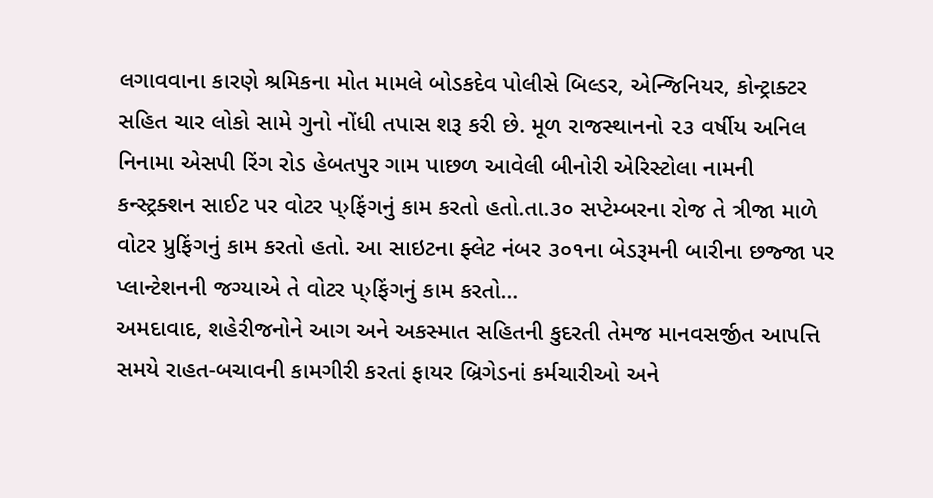લગાવવાના કારણે શ્રમિકના મોત મામલે બોડકદેવ પોલીસે બિલ્ડર, એન્જિનિયર, કોન્ટ્રાક્ટર સહિત ચાર લોકો સામે ગુનો નોંધી તપાસ શરૂ કરી છે. મૂળ રાજસ્થાનનો ૨૩ વર્ષીય અનિલ નિનામા એસપી રિંગ રોડ હેબતપુર ગામ પાછળ આવેલી બીનોરી એરિસ્ટોલા નામની કન્સ્ટ્રક્શન સાઈટ પર વોટર પ્›ફિંગનું કામ કરતો હતો.તા.૩૦ સપ્ટેમ્બરના રોજ તે ત્રીજા માળે વોટર પ્રુફિંગનું કામ કરતો હતો. આ સાઇટના ફ્લેટ નંબર ૩૦૧ના બેડરૂમની બારીના છજ્જા પર પ્લાન્ટેશનની જગ્યાએ તે વોટર પ્›ફિંગનું કામ કરતો…
અમદાવાદ, શહેરીજનોને આગ અને અકસ્માત સહિતની કુદરતી તેમજ માનવસર્જીત આપત્તિ સમયે રાહત-બચાવની કામગીરી કરતાં ફાયર બ્રિગેડનાં કર્મચારીઓ અને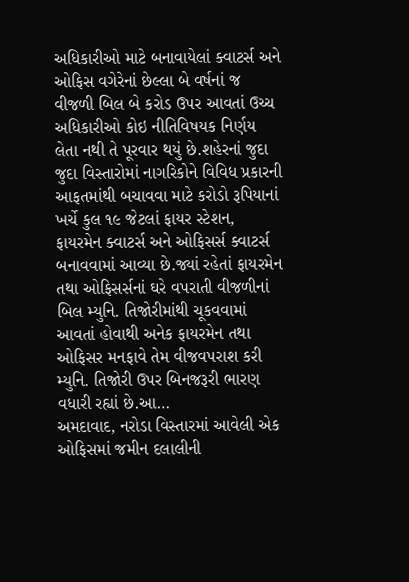અધિકારીઓ માટે બનાવાયેલાં ક્વાટર્સ અને ઓફિસ વગેરેનાં છેલ્લા બે વર્ષનાં જ વીજળી બિલ બે કરોડ ઉપર આવતાં ઉચ્ચ અધિકારીઓ કોઇ નીતિવિષયક નિર્ણય લેતા નથી તે પૂરવાર થયું છે.શહેરનાં જુદા જુદા વિસ્તારોમાં નાગરિકોને વિવિધ પ્રકારની આફતમાંથી બચાવવા માટે કરોડો રૂપિયાનાં ખર્ચે કુલ ૧૯ જેટલાં ફાયર સ્ટેશન, ફાયરમેન ક્વાટર્સ અને ઓફિસર્સ ક્વાટર્સ બનાવવામાં આવ્યા છે.જ્યાં રહેતાં ફાયરમેન તથા ઓફિસર્સનાં ઘરે વપરાતી વીજળીનાં બિલ મ્યુનિ. તિજોરીમાંથી ચૂકવવામાં આવતાં હોવાથી અનેક ફાયરમેન તથા ઓફિસર મનફાવે તેમ વીજવપરાશ કરી મ્યુનિ. તિજોરી ઉપર બિનજરૂરી ભારણ વધારી રહ્યાં છે.આ…
અમદાવાદ, નરોડા વિસ્તારમાં આવેલી એક ઓફિસમાં જમીન દલાલીની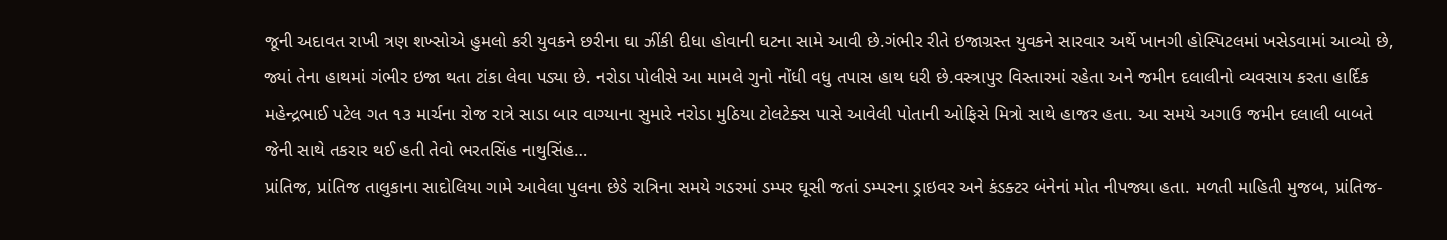જૂની અદાવત રાખી ત્રણ શખ્સોએ હુમલો કરી યુવકને છરીના ઘા ઝીંકી દીધા હોવાની ઘટના સામે આવી છે.ગંભીર રીતે ઇજાગ્રસ્ત યુવકને સારવાર અર્થે ખાનગી હોસ્પિટલમાં ખસેડવામાં આવ્યો છે, જ્યાં તેના હાથમાં ગંભીર ઇજા થતા ટાંકા લેવા પડ્યા છે. નરોડા પોલીસે આ મામલે ગુનો નોંધી વધુ તપાસ હાથ ધરી છે.વસ્ત્રાપુર વિસ્તારમાં રહેતા અને જમીન દલાલીનો વ્યવસાય કરતા હાર્દિક મહેન્દ્રભાઈ પટેલ ગત ૧૩ માર્ચના રોજ રાત્રે સાડા બાર વાગ્યાના સુમારે નરોડા મુઠિયા ટોલટેક્સ પાસે આવેલી પોતાની ઓફિસે મિત્રો સાથે હાજર હતા. આ સમયે અગાઉ જમીન દલાલી બાબતે જેની સાથે તકરાર થઈ હતી તેવો ભરતસિંહ નાથુસિંહ…
પ્રાંતિજ, પ્રાંતિજ તાલુકાના સાદોલિયા ગામે આવેલા પુલના છેડે રાત્રિના સમયે ગડરમાં ડમ્પર ઘૂસી જતાં ડમ્પરના ડ્રાઇવર અને કંડક્ટર બંનેનાં મોત નીપજ્યા હતા. મળતી માહિતી મુજબ, પ્રાંતિજ-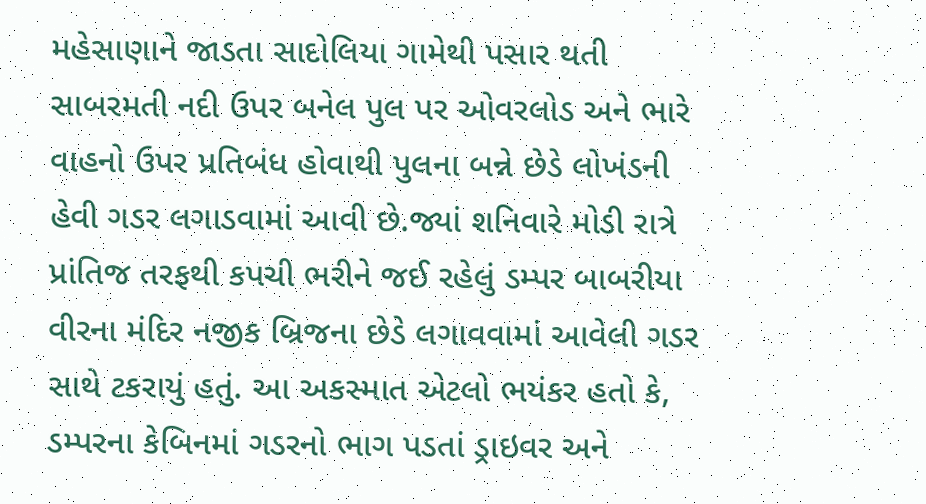મહેસાણાને જાડતા સાદોલિયા ગામેથી પસાર થતી સાબરમતી નદી ઉપર બનેલ પુલ પર ઓવરલોડ અને ભારે વાહનો ઉપર પ્રતિબંધ હોવાથી પુલના બન્ને છેડે લોખંડની હેવી ગડર લગાડવામાં આવી છે.જ્યાં શનિવારે મોડી રાત્રે પ્રાંતિજ તરફથી કપચી ભરીને જઈ રહેલું ડમ્પર બાબરીયા વીરના મંદિર નજીક બ્રિજના છેડે લગાવવામાં આવેલી ગડર સાથે ટકરાયું હતું. આ અકસ્માત એટલો ભયંકર હતો કે, ડમ્પરના કેબિનમાં ગડરનો ભાગ પડતાં ડ્રાઇવર અને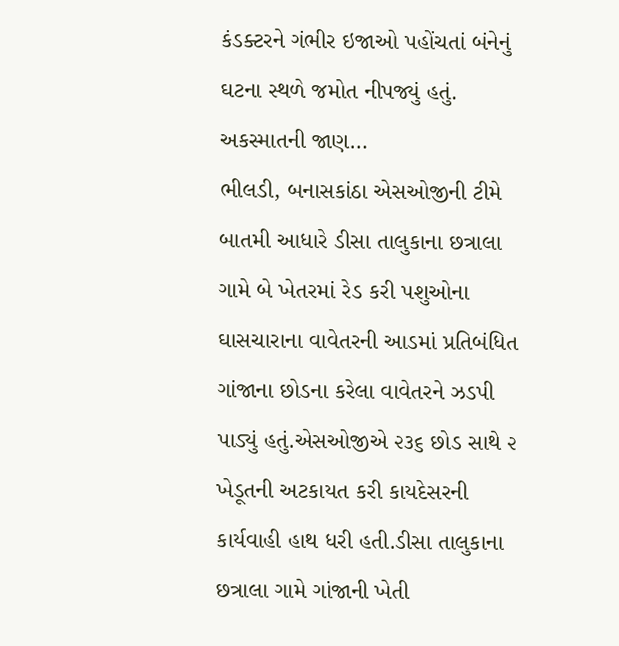કંડક્ટરને ગંભીર ઇજાઓ પહોંચતાં બંનેનું ઘટના સ્થળે જમોત નીપજ્યું હતું. અકસ્માતની જાણ…
ભીલડી, બનાસકાંઠા એસઓજીની ટીમે બાતમી આધારે ડીસા તાલુકાના છત્રાલા ગામે બે ખેતરમાં રેડ કરી પશુઓના ઘાસચારાના વાવેતરની આડમાં પ્રતિબંધિત ગાંજાના છોડના કરેલા વાવેતરને ઝડપી પાડ્યું હતું.એસઓજીએ ૨૩૬ છોડ સાથે ૨ ખેડૂતની અટકાયત કરી કાયદેસરની કાર્યવાહી હાથ ધરી હતી.ડીસા તાલુકાના છત્રાલા ગામે ગાંજાની ખેતી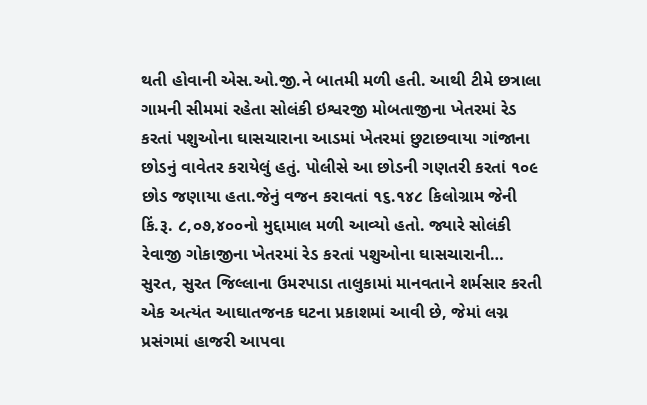થતી હોવાની એસ.ઓ.જી.ને બાતમી મળી હતી. આથી ટીમે છત્રાલા ગામની સીમમાં રહેતા સોલંકી ઇશ્વરજી મોબતાજીના ખેતરમાં રેડ કરતાં પશુઓના ઘાસચારાના આડમાં ખેતરમાં છુટાછવાયા ગાંજાના છોડનું વાવેતર કરાયેલું હતું. પોલીસે આ છોડની ગણતરી કરતાં ૧૦૯ છોડ જણાયા હતા.જેનું વજન કરાવતાં ૧૬.૧૪૮ કિલોગ્રામ જેની કિં.રૂ. ૮,૦૭,૪૦૦નો મુદ્દામાલ મળી આવ્યો હતો. જ્યારે સોલંકી રેવાજી ગોકાજીના ખેતરમાં રેડ કરતાં પશુઓના ઘાસચારાની…
સુરત, સુરત જિલ્લાના ઉમરપાડા તાલુકામાં માનવતાને શર્મસાર કરતી એક અત્યંત આઘાતજનક ઘટના પ્રકાશમાં આવી છે, જેમાં લગ્ન પ્રસંગમાં હાજરી આપવા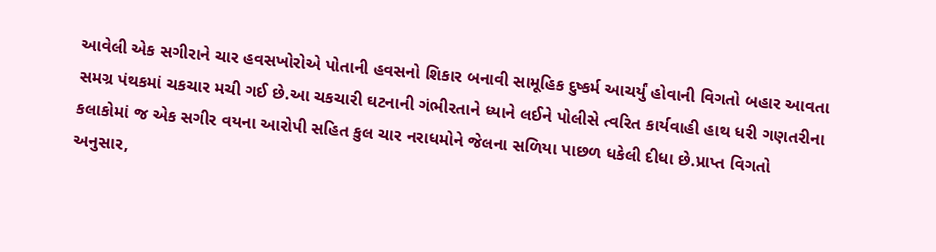આવેલી એક સગીરાને ચાર હવસખોરોએ પોતાની હવસનો શિકાર બનાવી સામૂહિક દુષ્કર્મ આચર્યું હોવાની વિગતો બહાર આવતા સમગ્ર પંથકમાં ચકચાર મચી ગઈ છે.આ ચકચારી ઘટનાની ગંભીરતાને ધ્યાને લઈને પોલીસે ત્વરિત કાર્યવાહી હાથ ધરી ગણતરીના કલાકોમાં જ એક સગીર વયના આરોપી સહિત કુલ ચાર નરાધમોને જેલના સળિયા પાછળ ધકેલી દીધા છે.પ્રાપ્ત વિગતો અનુસાર,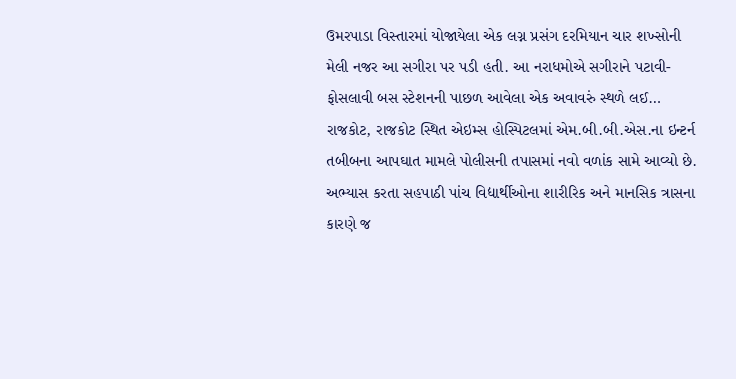ઉમરપાડા વિસ્તારમાં યોજાયેલા એક લગ્ન પ્રસંગ દરમિયાન ચાર શખ્સોની મેલી નજર આ સગીરા પર પડી હતી. આ નરાધમોએ સગીરાને પટાવી-ફોસલાવી બસ સ્ટેશનની પાછળ આવેલા એક અવાવરું સ્થળે લઈ…
રાજકોટ, રાજકોટ સ્થિત એઇમ્સ હોસ્પિટલમાં એમ.બી.બી.એસ.ના ઇન્ટર્ન તબીબના આપઘાત મામલે પોલીસની તપાસમાં નવો વળાંક સામે આવ્યો છે. અભ્યાસ કરતા સહપાઠી પાંચ વિદ્યાર્થીઓના શારીરિક અને માનસિક ત્રાસના કારણે જ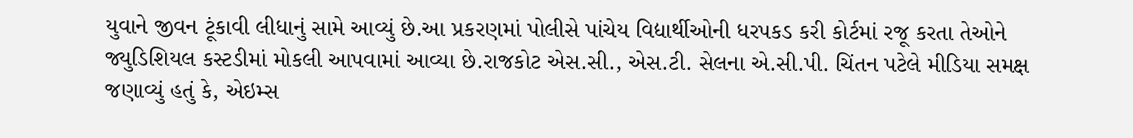યુવાને જીવન ટૂંકાવી લીધાનું સામે આવ્યું છે.આ પ્રકરણમાં પોલીસે પાંચેય વિદ્યાર્થીઓની ધરપકડ કરી કોર્ટમાં રજૂ કરતા તેઓને જ્યુડિશિયલ કસ્ટડીમાં મોકલી આપવામાં આવ્યા છે.રાજકોટ એસ.સી., એસ.ટી. સેલના એ.સી.પી. ચિંતન પટેલે મીડિયા સમક્ષ જણાવ્યું હતું કે, એઇમ્સ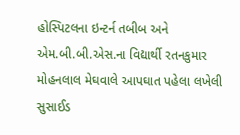હોસ્પિટલના ઇન્ટર્ન તબીબ અને એમ.બી.બી.એસ.ના વિદ્યાર્થી રતનકુમાર મોહનલાલ મેઘવાલે આપઘાત પહેલા લખેલી સુસાઈડ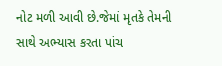નોટ મળી આવી છે.જેમાં મૃતકે તેમની સાથે અભ્યાસ કરતા પાંચ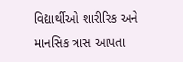વિદ્યાર્થીઓ શારીરિક અને માનસિક ત્રાસ આપતા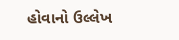હોવાનો ઉલ્લેખ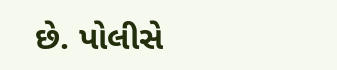છે. પોલીસે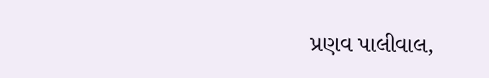પ્રણવ પાલીવાલ,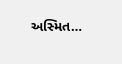અસ્મિત…